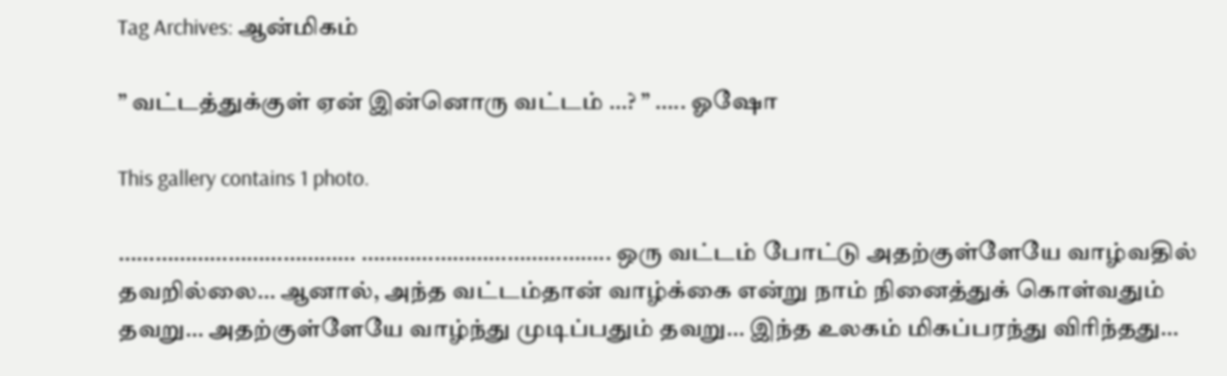Tag Archives: ஆன்மிகம்

” வட்டத்துக்குள் ஏன் இன்னொரு வட்டம் …? ” ….. ஓஷோ

This gallery contains 1 photo.

………………………………… ………………………………….. ஒரு வட்டம் போட்டு அதற்குள்ளேயே வாழ்வதில் தவறில்லை… ஆனால், அந்த வட்டம்தான் வாழ்க்கை என்று நாம் நினைத்துக் கொள்வதும் தவறு… அதற்குள்ளேயே வாழ்ந்து முடிப்பதும் தவறு… இந்த உலகம் மிகப்பரந்து விரிந்தது…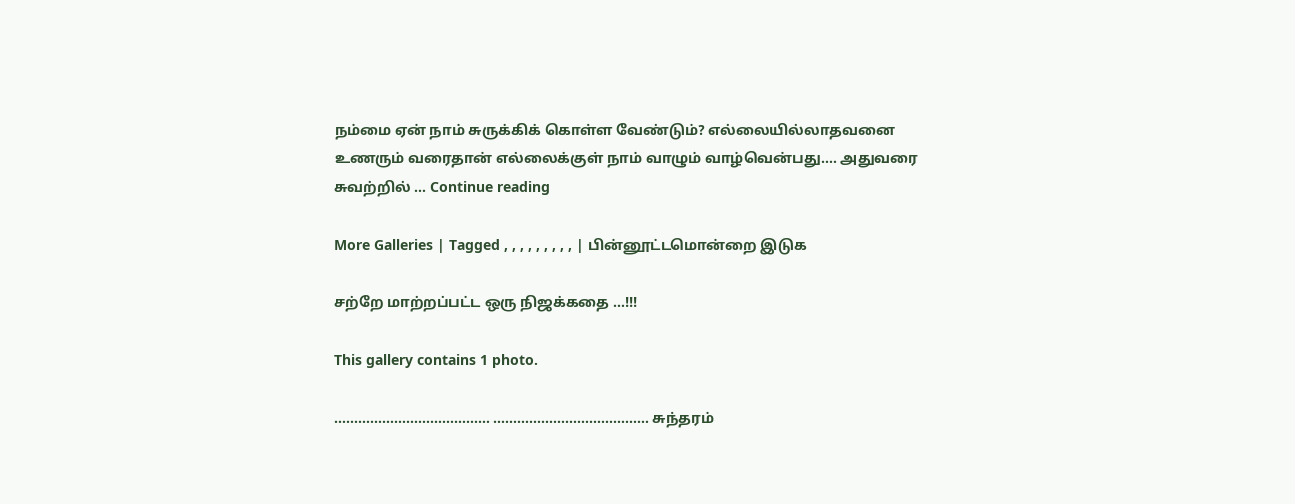நம்மை ஏன் நாம் சுருக்கிக் கொள்ள வேண்டும்? எல்லையில்லாதவனை உணரும் வரைதான் எல்லைக்குள் நாம் வாழும் வாழ்வென்பது…. அதுவரை சுவற்றில் … Continue reading

More Galleries | Tagged , , , , , , , , , | பின்னூட்டமொன்றை இடுக

சற்றே மாற்றப்பட்ட ஒரு நிஜக்கதை …!!!

This gallery contains 1 photo.

………………………………… ………………………………… சுந்தரம்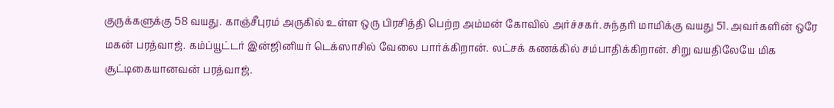குருக்களுக்கு 58 வயது. காஞ்சீபுரம் அருகில் உள்ள ஒரு பிரசித்தி பெற்ற அம்மன் கோவில் அர்ச்சகர். சுந்தரி மாமிக்கு வயது 51. அவர்களின் ஒரே மகன் பரத்வாஜ். கம்ப்யூட்டர் இன்ஜினியர் டெக்ஸாசில் வேலை பார்க்கிறான். லட்சக் கணக்கில் சம்பாதிக்கிறான். சிறு வயதிலேயே மிக சூட்டிகையானவன் பரத்வாஜ்.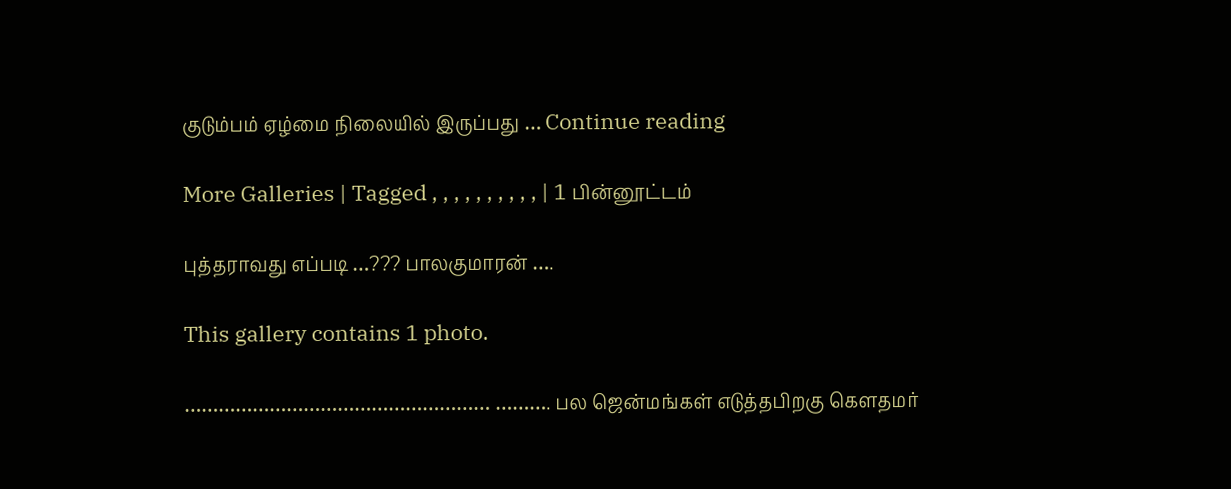குடும்பம் ஏழ்மை நிலையில் இருப்பது … Continue reading

More Galleries | Tagged , , , , , , , , , , | 1 பின்னூட்டம்

புத்தராவது எப்படி …??? பாலகுமாரன் ….

This gallery contains 1 photo.

……………………………………………… ………. பல ஜென்மங்கள் எடுத்தபிறகு கௌதமர்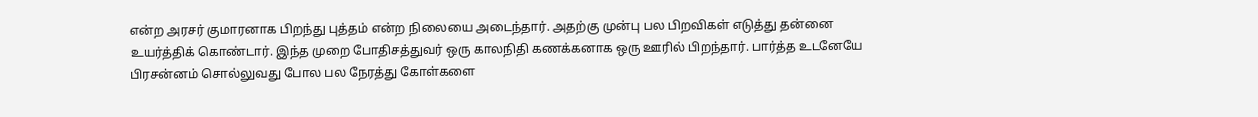என்ற அரசர் குமாரனாக பிறந்து புத்தம் என்ற நிலையை அடைந்தார். அதற்கு முன்பு பல பிறவிகள் எடுத்து தன்னை உயர்த்திக் கொண்டார். இந்த முறை போதிசத்துவர் ஒரு காலநிதி கணக்கனாக ஒரு ஊரில் பிறந்தார். பார்த்த உடனேயே பிரசன்னம் சொல்லுவது போல பல நேரத்து கோள்களை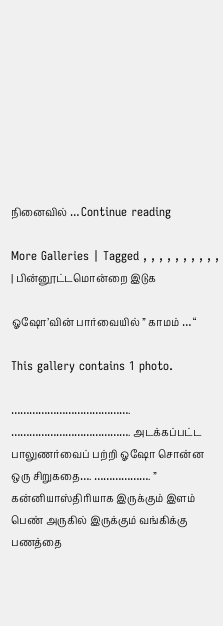நினைவில் … Continue reading

More Galleries | Tagged , , , , , , , , , , | பின்னூட்டமொன்றை இடுக

ஓஷோ’வின் பார்வையில் ” காமம் … “

This gallery contains 1 photo.

…………………………………. …………………………………. அடக்கப்பட்ட பாலுணர்வைப் பற்றி ஓஷோ சொன்ன ஒரு சிறுகதை…. ………………. ” கன்னியாஸ்திரியாக இருக்கும் இளம் பெண் அருகில் இருக்கும் வங்கிக்கு பணத்தை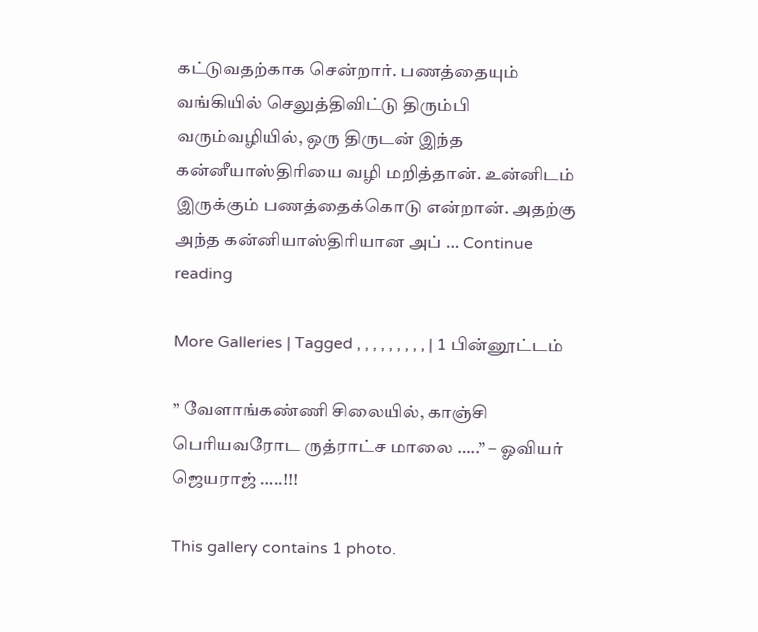கட்டுவதற்காக சென்றார். பணத்தையும் வங்கியில் செலுத்திவிட்டு திரும்பி வரும்வழியில், ஒரு திருடன் இந்த கன்னீயாஸ்திரியை வழி மறித்தான். உன்னிடம் இருக்கும் பணத்தைக்கொடு என்றான். அதற்கு அந்த கன்னியாஸ்திரியான அப் … Continue reading

More Galleries | Tagged , , , , , , , , , | 1 பின்னூட்டம்

” வேளாங்கண்ணி சிலையில், காஞ்சி பெரியவரோட ருத்ராட்ச மாலை …..” – ஓவியர் ஜெயராஜ் …..!!!

This gallery contains 1 photo.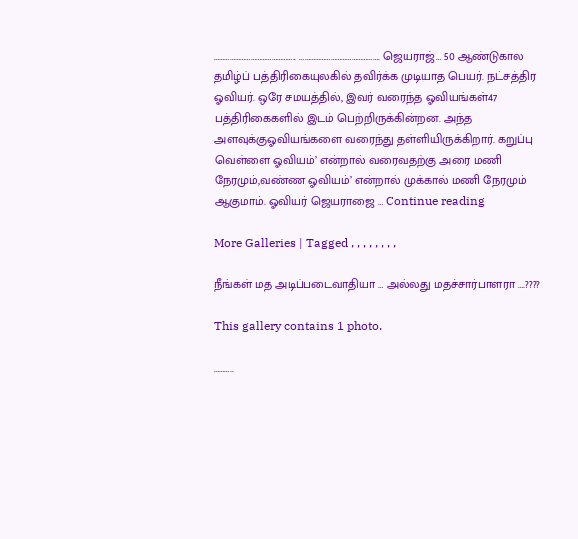……………………………………….. ………………………………………. ஜெயராஜ்… 50 ஆண்டுகால தமிழ்ப் பத்திரிகையுலகில் தவிர்க்க முடியாத பெயர். நட்சத்திர ஓவியர். ஒரே சமயத்தில், இவர் வரைந்த ஓவியங்கள்47 பத்திரிகைகளில் இடம் பெற்றிருக்கின்றன. அந்த அளவுக்குஓவியங்களை வரைந்து தள்ளியிருக்கிறார். கறுப்பு வெள்ளை ஓவியம்’ என்றால் வரைவதற்கு அரை மணி நேரமும்,வண்ண ஓவியம்’ என்றால் முக்கால் மணி நேரமும் ஆகுமாம். ஓவியர் ஜெயராஜை … Continue reading

More Galleries | Tagged , , , , , , , ,

நீங்கள் மத அடிப்படைவாதியா … அல்லது மதச்சார்பாளரா ….????

This gallery contains 1 photo.

………..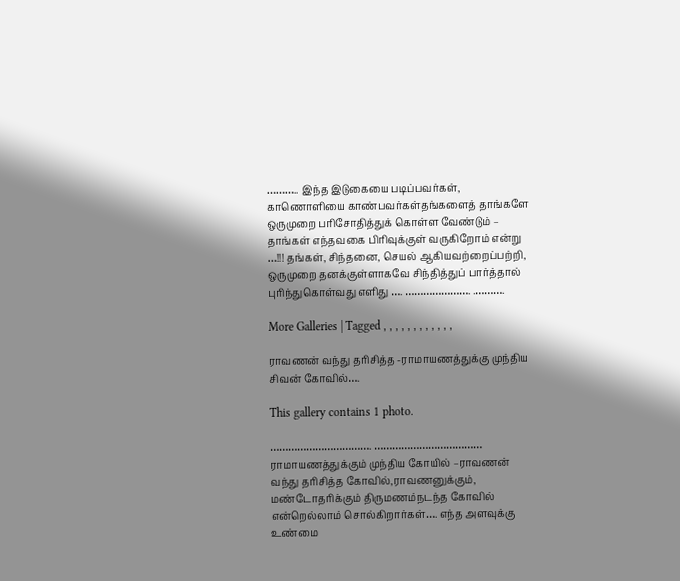……….. இந்த இடுகையை படிப்பவர்கள், காணொளியை காண்பவர்கள்தங்களைத் தாங்களே ஒருமுறை பரிசோதித்துக் கொள்ள வேண்டும் – தாங்கள் எந்தவகை பிரிவுக்குள் வருகிறோம் என்று …!!! தங்கள், சிந்தனை, செயல் ஆகியவற்றைப்பற்றி, ஒருமுறை தனக்குள்ளாகவே சிந்தித்துப் பார்த்தால் புரிந்துகொள்வது எளிது …. …………………. .……….

More Galleries | Tagged , , , , , , , , , , , ,

ராவணன் வந்து தரிசித்த -ராமாயணத்துக்கு முந்திய சிவன் கோவில்….

This gallery contains 1 photo.

……………………………. ……………………………… ராமாயணத்துக்கும் முந்திய கோயில் –ராவணன் வந்து தரிசித்த கோவில்,ராவணனுக்கும், மண்டோதரிக்கும் திருமணம்நடந்த கோவில் என்றெல்லாம் சொல்கிறார்கள்…. எந்த அளவுக்கு உண்மை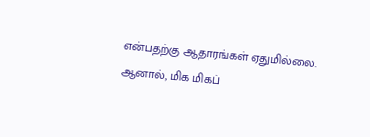என்பதற்கு ஆதாரங்கள் ஏதுமில்லை. ஆனால், மிக மிகப்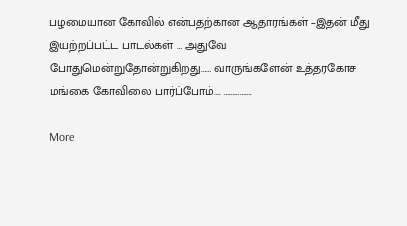பழமையான கோவில் என்பதற்கான ஆதாரங்கள் –இதன் மீது இயற்றப்பட்ட பாடல்கள் … அதுவே போதுமென்றுதோன்றுகிறது…… வாருங்களேன் உத்தரகோச மங்கை கோவிலை பார்ப்போம்…. …………….

More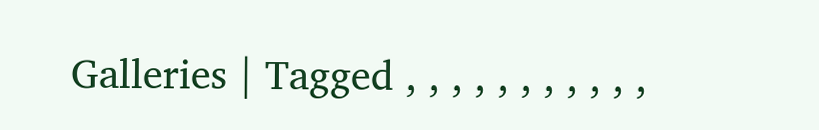Galleries | Tagged , , , , , , , , , , ,